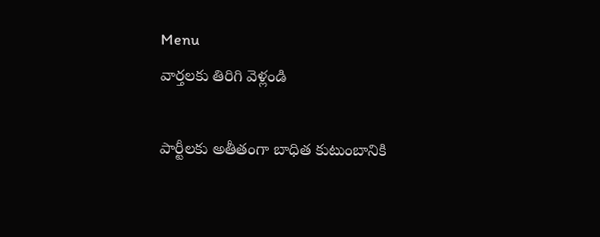Menu
వార్తలకు తిరిగి వెళ్లండి

పార్టీలకు అతీతంగా బాధిత కుటుంబానికి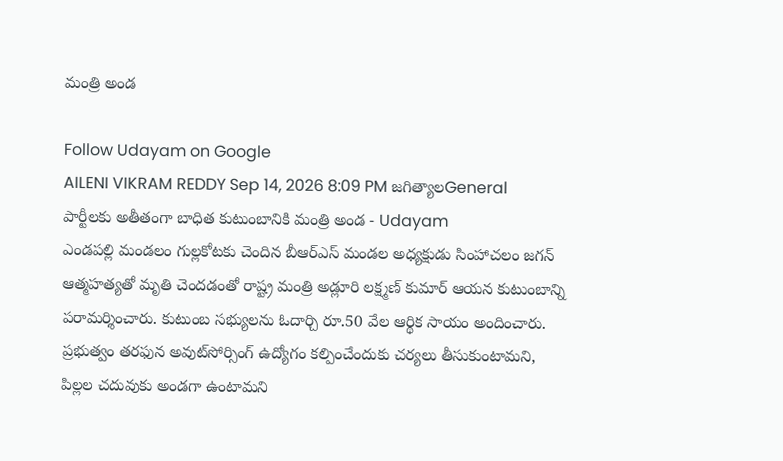మంత్రి అండ

Follow Udayam on Google
AILENI VIKRAM REDDY Sep 14, 2026 8:09 PM జగిత్యాలGeneral
పార్టీలకు అతీతంగా బాధిత కుటుంబానికి మంత్రి అండ - Udayam
ఎండపల్లి మండలం గుల్లకోటకు చెందిన బీఆర్‌ఎస్‌ మండల అధ్యక్షుడు సింహాచలం జగన్‌ ఆత్మహత్యతో మృతి చెందడంతో రాష్ట్ర మంత్రి అడ్లూరి లక్ష్మణ్‌ కుమార్‌ ఆయన కుటుంబాన్ని పరామర్శించారు. కుటుంబ సభ్యులను ఓదార్చి రూ.50 వేల ఆర్థిక సాయం అందించారు. ప్రభుత్వం తరఫున అవుట్‌సోర్సింగ్‌ ఉద్యోగం కల్పించేందుకు చర్యలు తీసుకుంటామని, పిల్లల చదువుకు అండగా ఉంటామని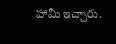హామీ ఇచ్చారు.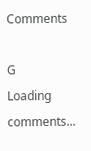Comments

G
Loading comments...